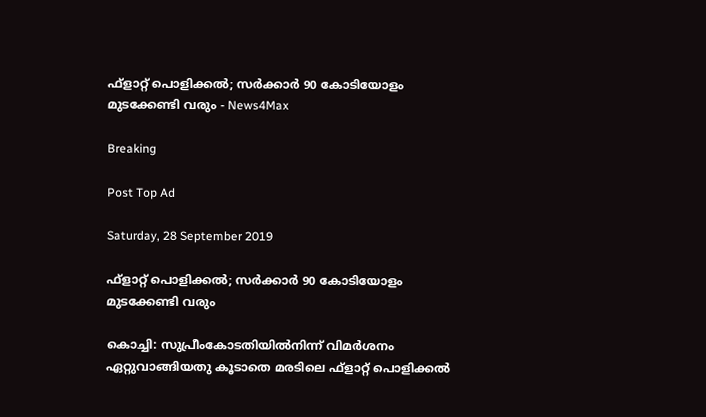ഫ്‌ളാറ്റ് പൊളിക്കൽ; സർക്കാർ 90 കോടിയോളം മുടക്കേണ്ടി വരും - News4Max

Breaking

Post Top Ad

Saturday, 28 September 2019

ഫ്‌ളാറ്റ് പൊളിക്കൽ; സർക്കാർ 90 കോടിയോളം മുടക്കേണ്ടി വരും

കൊച്ചി: സുപ്രീംകോടതിയിൽനിന്ന് വിമർശനം ഏറ്റുവാങ്ങിയതു കൂടാതെ മരടിലെ ഫ്ളാറ്റ് പൊളിക്കൽ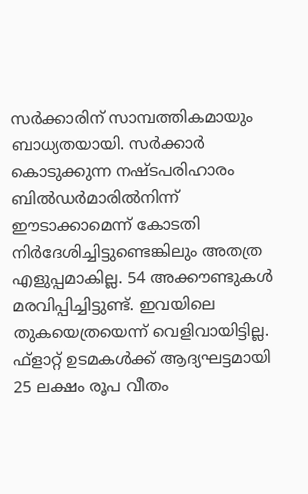സർക്കാരിന് സാമ്പത്തികമായും ബാധ്യതയായി. സർക്കാർ കൊടുക്കുന്ന നഷ്ടപരിഹാരം ബിൽഡർമാരിൽനിന്ന് ഈടാക്കാമെന്ന് കോടതി നിർദേശിച്ചിട്ടുണ്ടെങ്കിലും അതത്ര എളുപ്പമാകില്ല. 54 അക്കൗണ്ടുകൾ മരവിപ്പിച്ചിട്ടുണ്ട്. ഇവയിലെ തുകയെത്രയെന്ന് വെളിവായിട്ടില്ല. ഫ്ളാറ്റ് ഉടമകൾക്ക് ആദ്യഘട്ടമായി 25 ലക്ഷം രൂപ വീതം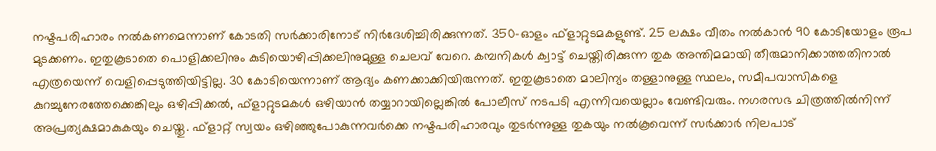നഷ്ടപരിഹാരം നൽകണമെന്നാണ് കോടതി സർക്കാരിനോട് നിർദേശിച്ചിരിക്കുന്നത്. 350-ഓളം ഫ്ളാറ്റുടമകളുണ്ട്. 25 ലക്ഷം വീതം നൽകാൻ 90 കോടിയോളം രൂപ മുടക്കണം. ഇതുകൂടാതെ പൊളിക്കലിനും കുടിയൊഴിപ്പിക്കലിനുമുള്ള ചെലവ് വേറെ. കമ്പനികൾ ക്വാട്ട് ചെയ്തിരിക്കുന്ന തുക അന്തിമമായി തീരുമാനിക്കാത്തതിനാൽ എത്രയെന്ന് വെളിപ്പെടുത്തിയിട്ടില്ല. 30 കോടിയെന്നാണ് ആദ്യം കണക്കാക്കിയിരുന്നത്. ഇതുകൂടാതെ മാലിന്യം തള്ളാനുള്ള സ്ഥലം, സമീപവാസികളെ കുറച്ചുനേരത്തേക്കെങ്കിലും ഒഴിപ്പിക്കൽ, ഫ്ളാറ്റുടമകൾ ഒഴിയാൻ തയ്യാറായില്ലെങ്കിൽ പോലീസ് നടപടി എന്നിവയെല്ലാം വേണ്ടിവരും. നഗരസഭ ചിത്രത്തിൽനിന്ന് അപ്രത്യക്ഷമാകുകയും ചെയ്തു. ഫ്ളാറ്റ് സ്വയം ഒഴിഞ്ഞുപോകുന്നവർക്കെ നഷ്ടപരിഹാരവും തുടർന്നുള്ള തുകയും നൽകൂവെന്ന് സർക്കാർ നിലപാട്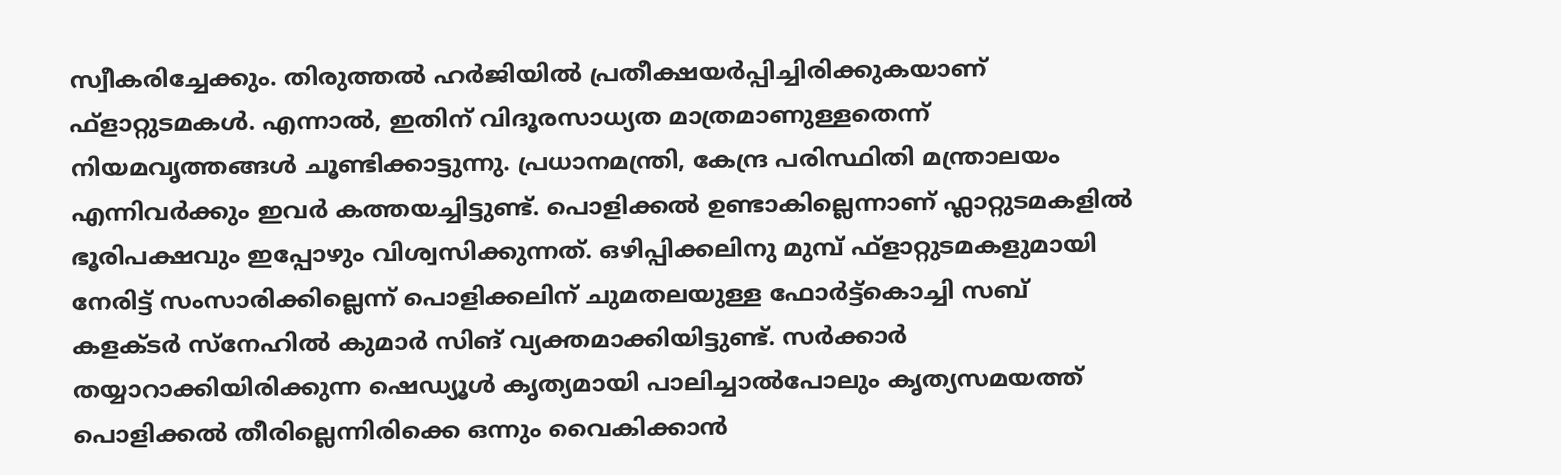സ്വീകരിച്ചേക്കും. തിരുത്തൽ ഹർജിയിൽ പ്രതീക്ഷയർപ്പിച്ചിരിക്കുകയാണ് ഫ്ളാറ്റുടമകൾ. എന്നാൽ, ഇതിന് വിദൂരസാധ്യത മാത്രമാണുള്ളതെന്ന് നിയമവൃത്തങ്ങൾ ചൂണ്ടിക്കാട്ടുന്നു. പ്രധാനമന്ത്രി, കേന്ദ്ര പരിസ്ഥിതി മന്ത്രാലയം എന്നിവർക്കും ഇവർ കത്തയച്ചിട്ടുണ്ട്. പൊളിക്കൽ ഉണ്ടാകില്ലെന്നാണ് ഫ്ലാറ്റുടമകളിൽ ഭൂരിപക്ഷവും ഇപ്പോഴും വിശ്വസിക്കുന്നത്. ഒഴിപ്പിക്കലിനു മുമ്പ് ഫ്ളാറ്റുടമകളുമായി നേരിട്ട് സംസാരിക്കില്ലെന്ന് പൊളിക്കലിന് ചുമതലയുള്ള ഫോർട്ട്‌കൊച്ചി സബ് കളക്ടർ സ്നേഹിൽ കുമാർ സിങ് വ്യക്തമാക്കിയിട്ടുണ്ട്. സർക്കാർ തയ്യാറാക്കിയിരിക്കുന്ന ഷെഡ്യൂൾ കൃത്യമായി പാലിച്ചാൽപോലും കൃത്യസമയത്ത് പൊളിക്കൽ തീരില്ലെന്നിരിക്കെ ഒന്നും വൈകിക്കാൻ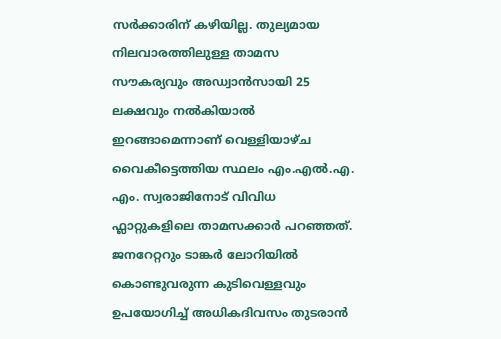സർക്കാരിന് കഴിയില്ല. തുല്യമായ നിലവാരത്തിലുള്ള താമസ സൗകര്യവും അഡ്വാൻസായി 25 ലക്ഷവും നൽകിയാൽ ഇറങ്ങാമെന്നാണ് വെള്ളിയാഴ്ച വൈകീട്ടെത്തിയ സ്ഥലം എം.എൽ.എ. എം. സ്വരാജിനോട് വിവിധ ഫ്ലാറ്റുകളിലെ താമസക്കാർ പറഞ്ഞത്. ജനറേറ്ററും ടാങ്കർ ലോറിയിൽ കൊണ്ടുവരുന്ന കുടിവെള്ളവും ഉപയോഗിച്ച് അധികദിവസം തുടരാൻ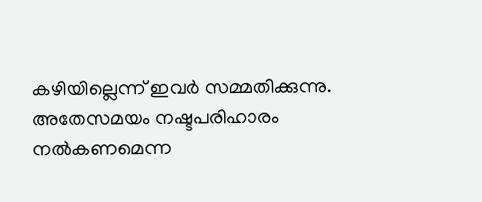കഴിയില്ലെന്ന് ഇവർ സമ്മതിക്കുന്നു. അതേസമയം നഷ്ടപരിഹാരം നൽകണമെന്ന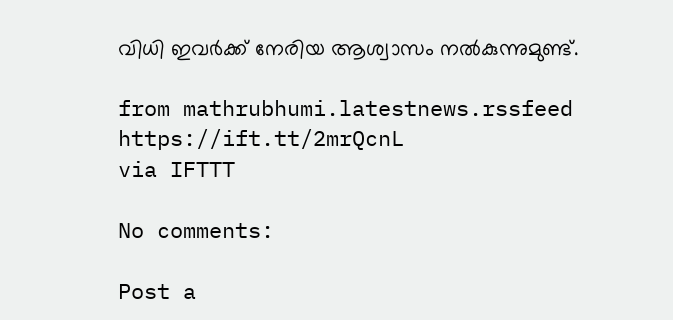വിധി ഇവർക്ക് നേരിയ ആശ്വാസം നൽകുന്നുമുണ്ട്.

from mathrubhumi.latestnews.rssfeed https://ift.tt/2mrQcnL
via IFTTT

No comments:

Post a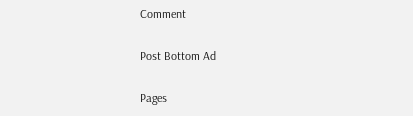Comment

Post Bottom Ad

Pages